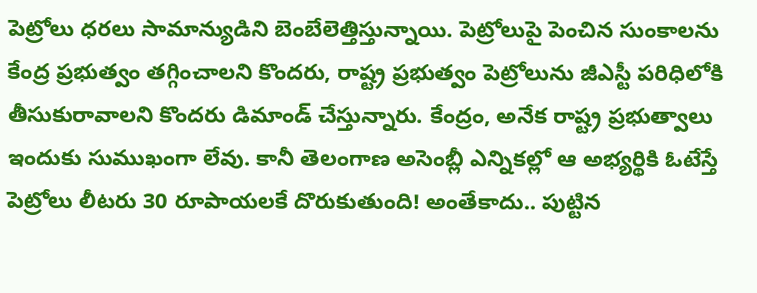పెట్రోలు ధరలు సామాన్యుడిని బెంబేలెత్తిస్తున్నాయి. పెట్రోలుపై పెంచిన సుంకాలను కేంద్ర ప్రభుత్వం తగ్గించాలని కొందరు, రాష్ట్ర ప్రభుత్వం పెట్రోలును జీఎస్టీ పరిధిలోకి తీసుకురావాలని కొందరు డిమాండ్‌ చేస్తున్నారు. కేంద్రం, అనేక రాష్ట్ర ప్రభుత్వాలు ఇందుకు సుముఖంగా లేవు. కానీ తెలంగాణ అసెంబ్లీ ఎన్నికల్లో ఆ అభ్యర్థికి ఓటేస్తే పెట్రోలు లీటరు 30 రూపాయలకే దొరుకుతుంది! అంతేకాదు.. పుట్టిన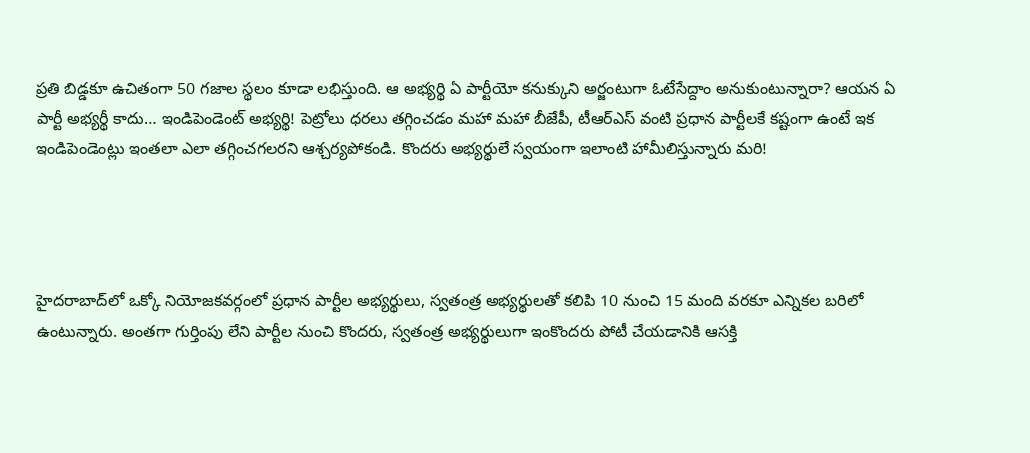ప్రతి బిడ్డకూ ఉచితంగా 50 గజాల స్థలం కూడా లభిస్తుంది. ఆ అభ్యర్థి ఏ పార్టీయో కనుక్కుని అర్జంటుగా ఓటేసేద్దాం అనుకుంటున్నారా? ఆయన ఏ పార్టీ అభ్యర్థీ కాదు… ఇండిపెండెంట్‌ అభ్యర్థి! పెట్రోలు ధరలు తగ్గించడం మహా మహా బీజేపీ, టీఆర్‌ఎస్‌ వంటి ప్రధాన పార్టీలకే కష్టంగా ఉంటే ఇక ఇండిపెండెంట్లు ఇంతలా ఎలా తగ్గించగలరని ఆశ్చర్యపోకండి. కొందరు అభ్యర్థులే స్వయంగా ఇలాంటి హామీలిస్తున్నారు మరి!




హైదరాబాద్‌లో ఒక్కో నియోజకవర్గంలో ప్రధాన పార్టీల అభ్యర్థులు, స్వతంత్ర అభ్యర్థులతో కలిపి 10 నుంచి 15 మంది వరకూ ఎన్నికల బరిలో ఉంటున్నారు. అంతగా గుర్తింపు లేని పార్టీల నుంచి కొందరు, స్వతంత్ర అభ్యర్థులుగా ఇంకొందరు పోటీ చేయడానికి ఆసక్తి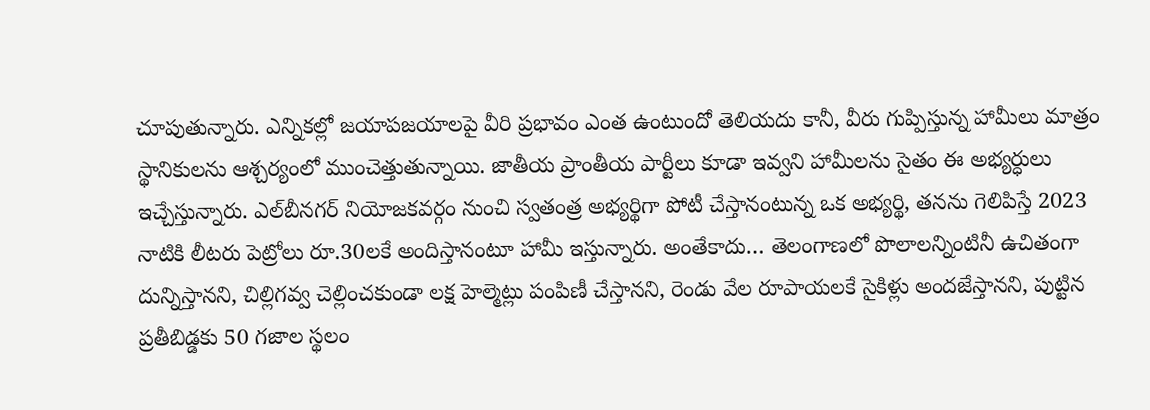చూపుతున్నారు. ఎన్నికల్లో జయాపజయాలపై వీరి ప్రభావం ఎంత ఉంటుందో తెలియదు కానీ, వీరు గుప్పిస్తున్న హామీలు మాత్రం స్థానికులను ఆశ్చర్యంలో ముంచెత్తుతున్నాయి. జాతీయ ప్రాంతీయ పార్టీలు కూడా ఇవ్వని హామీలను సైతం ఈ అభ్యర్ధులు ఇచ్చేస్తున్నారు. ఎల్‌బీనగర్‌ నియోజకవర్గం నుంచి స్వతంత్ర అభ్యర్థిగా పోటీ చేస్తానంటున్న ఒక అభ్యర్థి, తనను గెలిపిస్తే 2023 నాటికి లీటరు పెట్రోలు రూ.30లకే అందిస్తానంటూ హామీ ఇస్తున్నారు. అంతేకాదు… తెలంగాణలో పొలాలన్నింటినీ ఉచితంగా దున్నిస్తానని, చిల్లిగవ్వ చెల్లించకుండా లక్ష హెల్మెట్లు పంపిణీ చేస్తానని, రెండు వేల రూపాయలకే సైకిళ్లు అందజేస్తానని, పుట్టిన ప్రతీబిడ్డకు 50 గజాల స్థలం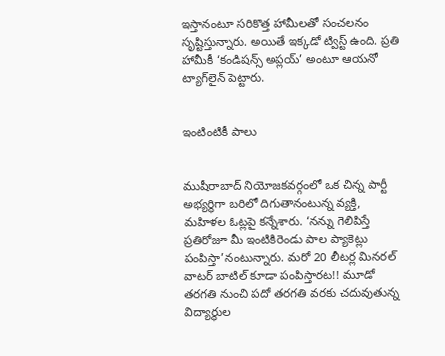ఇస్తానంటూ సరికొత్త హామీలతో సంచలనం సృష్టిస్తున్నారు. అయితే ఇక్కడో ట్విస్ట్‌ ఉంది. ప్రతి హామీకీ ‘కండిషన్స్‌ అప్లయ్’ అంటూ ఆయనో ట్యాగ్‌లైన్‌ పెట్టారు.


ఇంటింటికీ పాలు


ముషీరాబాద్‌ నియోజకవర్గంలో ఒక చిన్న పార్టీ అభ్యర్థిగా బరిలో దిగుతానంటున్న వ్యక్తి, మహిళల ఓట్లపై కన్నేశారు. ‘నన్ను గెలిపిస్తే ప్రతిరోజూ మీ ఇంటికిరెండు పాల ప్యాకెట్లు పంపిస్తా’నంటున్నారు. మరో 20 లీటర్ల మినరల్‌ వాటర్‌ బాటిల్‌ కూడా పంపిస్తారట!! మూడో తరగతి నుంచి పదో తరగతి వరకు చదువుతున్న విద్యార్థుల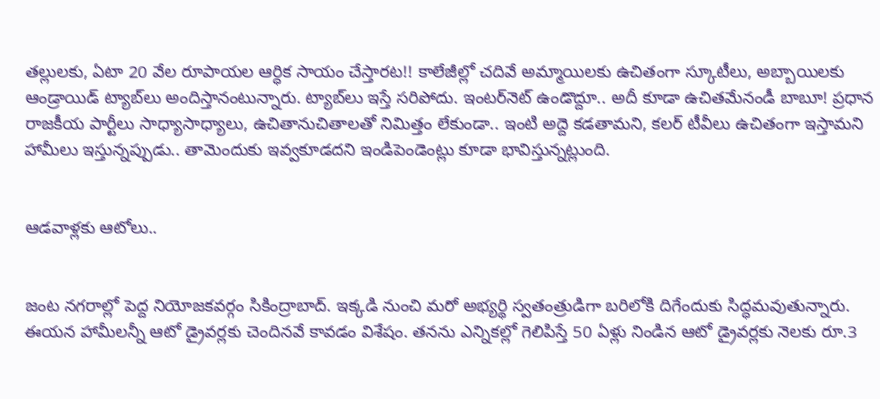తల్లులకు, ఏటా 20 వేల రూపాయల ఆర్ధిక సాయం చేస్తారట!! కాలేజీల్లో చదివే అమ్మాయిలకు ఉచితంగా స్కూటీలు, అబ్బాయిలకు ఆండ్రాయిడ్‌ ట్యాబ్‌లు అందిస్తానంటున్నారు. ట్యాబ్‌లు ఇస్తే సరిపోదు. ఇంటర్‌నెట్‌ ఉండొద్దూ.. అదీ కూడా ఉచితమేనండీ బాబూ! ప్రధాన రాజకీయ పార్టీలు సాధ్యాసాధ్యాలు, ఉచితానుచితాలతో నిమిత్తం లేకుండా.. ఇంటి అద్దె కడతామని, కలర్‌ టీవీలు ఉచితంగా ఇస్తామని హామీలు ఇస్తున్నప్పుడు.. తామెందుకు ఇవ్వకూడదని ఇండిపెండెంట్లు కూడా భావిస్తున్నట్లుంది.


ఆడవాళ్లకు ఆటోలు..


జంట నగరాల్లో పెద్ద నియోజకవర్గం సికింద్రాబాద్‌. ఇక్కడి నుంచి మరో అభ్యర్థి స్వతంత్రుడిగా బరిలోకి దిగేందుకు సిద్ధమవుతున్నారు. ఈయన హామీలన్నీ ఆటో డ్రైవర్లకు చెందినవే కావడం విశేషం. తనను ఎన్నికల్లో గెలిపిస్తే 50 ఏళ్లు నిండిన ఆటో డ్రైవర్లకు నెలకు రూ.3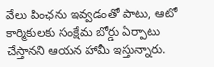వేలు పింఛను ఇవ్వడంతో పాటు, ఆటో కార్మికులకు సంక్షేమ బోర్డు ఏర్పాటు చేస్తానని ఆయన హామీ ఇస్తున్నారు.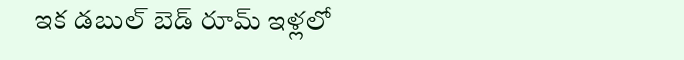ఇక డబుల్‌ బెడ్‌ రూమ్‌ ఇళ్లలో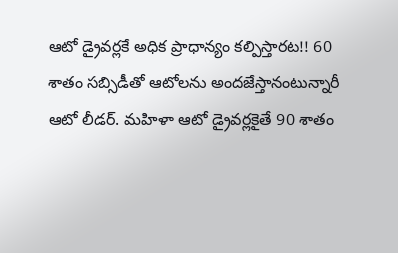ఆటో డ్రైవర్లకే అధిక ప్రాధాన్యం కల్పిస్తారట!! 60 శాతం సబ్సిడీతో ఆటోలను అందజేస్తానంటున్నారీ ఆటో లీడర్‌. మహిళా ఆటో డ్రైవర్లకైతే 90 శాతం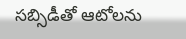సబ్సిడీతో ఆటోలను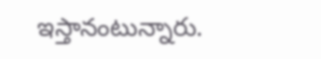ఇస్తానంటున్నారు.